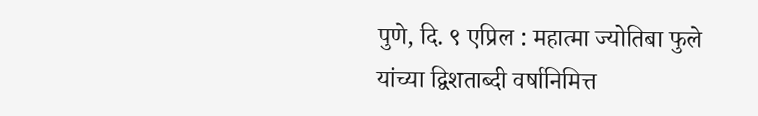पुणे, दि. ९ एप्रिल : महात्मा ज्योतिबा फुले यांच्या द्विशताब्दी वर्षानिमित्त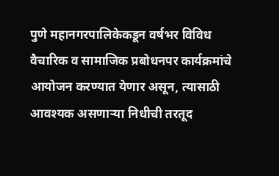पुणे महानगरपालिकेकडून वर्षभर विविध वैचारिक व सामाजिक प्रबोधनपर कार्यक्रमांचे आयोजन करण्यात येणार असून, त्यासाठी आवश्यक असणाऱ्या निधीची तरतूद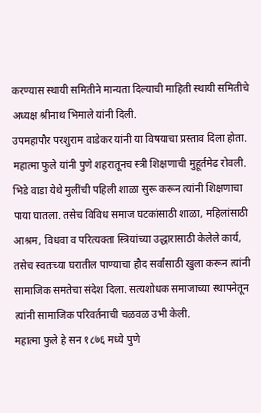करण्यास स्थायी समितीने मान्यता दिल्याची माहिती स्थायी समितीचे अध्यक्ष श्रीनाथ भिमाले यांनी दिली.
उपमहापौर परशुराम वाडेकर यांनी या विषयाचा प्रस्ताव दिला होता. महात्मा फुले यांनी पुणे शहरातूनच स्त्री शिक्षणाची मुहूर्तमेढ रोवली. भिडे वाडा येथे मुलींची पहिली शाळा सुरू करून त्यांनी शिक्षणाचा पाया घातला. तसेच विविध समाज घटकांसाठी शाळा, महिलांसाठी आश्रम, विधवा व परित्यक्ता स्त्रियांच्या उद्धारासाठी केलेले कार्य, तसेच स्वतःच्या घरातील पाण्याचा हौद सर्वांसाठी खुला करून त्यांनी सामाजिक समतेचा संदेश दिला. सत्यशोधक समाजाच्या स्थापनेतून त्यांनी सामाजिक परिवर्तनाची चळवळ उभी केली.
महात्मा फुले हे सन १८७६ मध्ये पुणे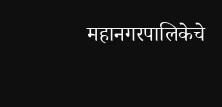महानगरपालिकेचे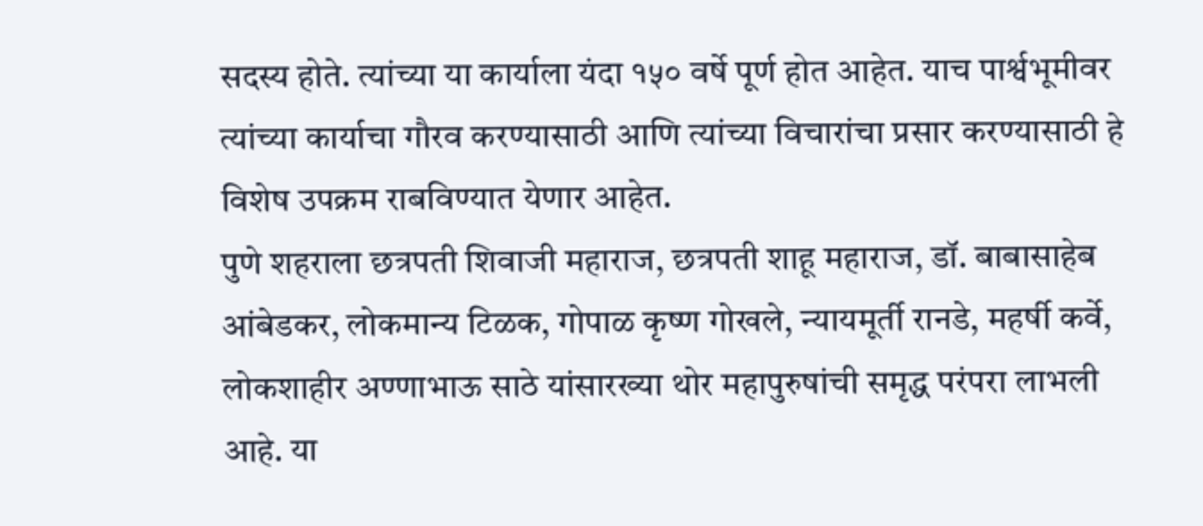सदस्य होते. त्यांच्या या कार्याला यंदा १५० वर्षे पूर्ण होत आहेत. याच पार्श्वभूमीवर त्यांच्या कार्याचा गौरव करण्यासाठी आणि त्यांच्या विचारांचा प्रसार करण्यासाठी हे विशेष उपक्रम राबविण्यात येणार आहेत.
पुणे शहराला छत्रपती शिवाजी महाराज, छत्रपती शाहू महाराज, डॉ. बाबासाहेब आंबेडकर, लोकमान्य टिळक, गोपाळ कृष्ण गोखले, न्यायमूर्ती रानडे, महर्षी कर्वे, लोकशाहीर अण्णाभाऊ साठे यांसारख्या थोर महापुरुषांची समृद्ध परंपरा लाभली आहे. या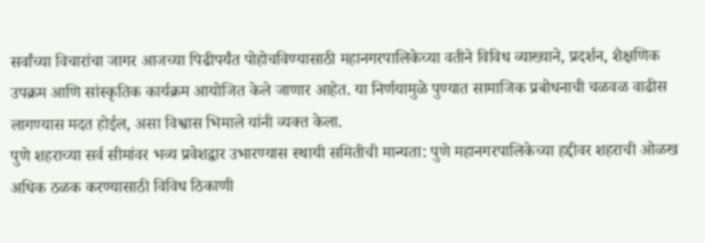सर्वांच्या विचारांचा जागर आजच्या पिढीपर्यंत पोहोचविण्यासाठी महानगरपालिकेच्या वतीने विविध व्याख्याने, प्रदर्शन, शैक्षणिक उपक्रम आणि सांस्कृतिक कार्यक्रम आयोजित केले जाणार आहेत. या निर्णयामुळे पुण्यात सामाजिक प्रबोधनाची चळवळ वाढीस लागण्यास मदत होईल, असा विश्वास भिमाले यांनी व्यक्त केला.
पुणे शहराच्या सर्व सीमांवर भव्य प्रवेशद्वार उभारण्यास स्थायी समितीची मान्यता: पुणे महानगरपालिकेच्या हद्दीवर शहराची ओळख अधिक ठळक करण्यासाठी विविध ठिकाणी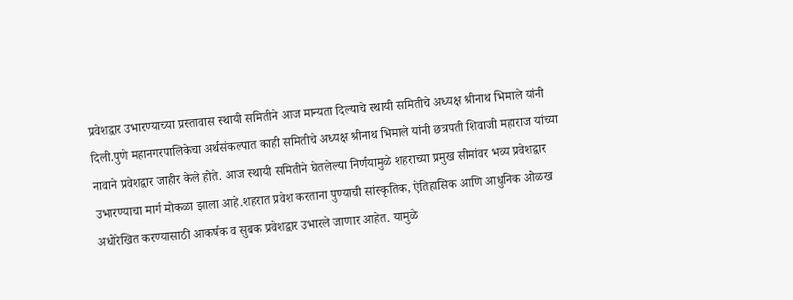प्रवेशद्वार उभारण्याच्या प्रस्तावास स्थायी समितीने आज मान्यता दिल्याचे स्थायी समितीचे अध्यक्ष श्रीनाथ भिमाले यांनी दिली.पुणे महानगरपालिकेचा अर्थसंकल्पात काही समितीचे अध्यक्ष श्रीनाथ भिमाले यांनी छत्रपती शिवाजी महाराज यांच्या नावाने प्रवेशद्वार जाहीर केले होते. आज स्थायी समितीने घेतलेल्या निर्णयामुळे शहराच्या प्रमुख सीमांवर भव्य प्रवेशद्वार उभारण्याचा मार्ग मोकळा झाला आहे.शहरात प्रवेश करताना पुण्याची सांस्कृतिक, ऐतिहासिक आणि आधुनिक ओळख अधोरेखित करण्यासाठी आकर्षक व सुबक प्रवेशद्वार उभारले जाणार आहेत. यामुळे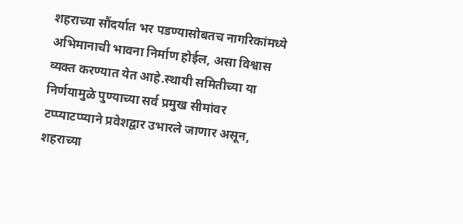शहराच्या सौंदर्यात भर पडण्यासोबतच नागरिकांमध्ये अभिमानाची भावना निर्माण होईल, असा विश्वास व्यक्त करण्यात येत आहे.स्थायी समितीच्या या निर्णयामुळे पुण्याच्या सर्व प्रमुख सीमांवर टप्प्याटप्प्याने प्रवेशद्वार उभारले जाणार असून, शहराच्या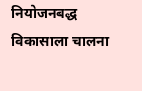नियोजनबद्ध विकासाला चालना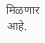मिळणार आहे.